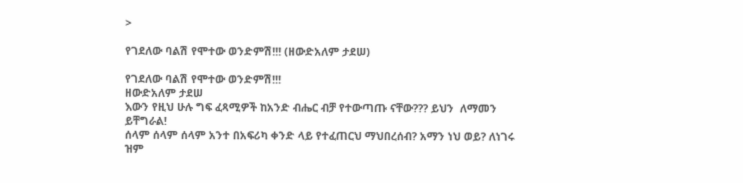>

የገደለው ባልሽ የሞተው ወንድምሽ!!! (ዘውድአለም ታደሠ)

የገደለው ባልሽ የሞተው ወንድምሽ!!!
ዘውድአለም ታደሠ
እውን የዚህ ሁሉ ግፍ ፈጻሚዎች ከአንድ ብሔር ብቻ የተውጣጡ ናቸው??? ይህን  ለማመን ይቸግራል!
ሰላም ሰላም ሰላም አንተ በአፍሪካ ቀንድ ላይ የተፈጠርህ ማህበረሰብ? አማን ነህ ወይ? ለነገሩ ዝም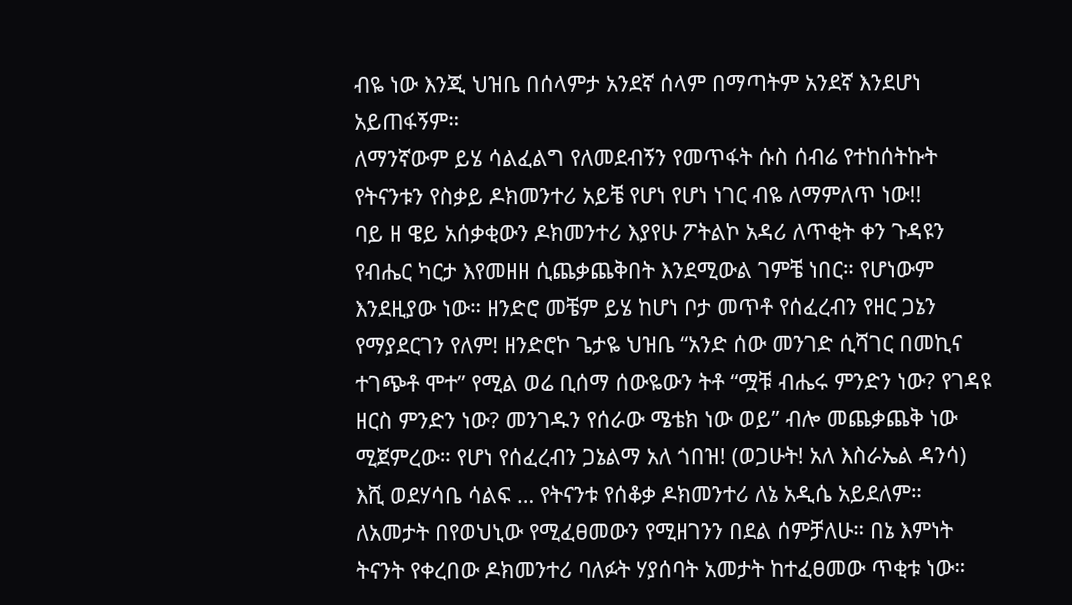ብዬ ነው እንጂ ህዝቤ በሰላምታ አንደኛ ሰላም በማጣትም አንደኛ እንደሆነ አይጠፋኝም።
ለማንኛውም ይሄ ሳልፈልግ የለመደብኝን የመጥፋት ሱስ ሰብሬ የተከሰትኩት የትናንቱን የስቃይ ዶክመንተሪ አይቼ የሆነ የሆነ ነገር ብዬ ለማምለጥ ነው!!
ባይ ዘ ዌይ አሰቃቂውን ዶክመንተሪ እያየሁ ፖትልኮ አዳሪ ለጥቂት ቀን ጉዳዩን የብሔር ካርታ እየመዘዘ ሲጨቃጨቅበት እንደሚውል ገምቼ ነበር። የሆነውም እንደዚያው ነው። ዘንድሮ መቼም ይሄ ከሆነ ቦታ መጥቶ የሰፈረብን የዘር ጋኔን የማያደርገን የለም! ዘንድሮኮ ጌታዬ ህዝቤ “አንድ ሰው መንገድ ሲሻገር በመኪና ተገጭቶ ሞተ” የሚል ወሬ ቢሰማ ሰውዬውን ትቶ “ሟቹ ብሔሩ ምንድን ነው? የገዳዩ ዘርስ ምንድን ነው? መንገዱን የሰራው ሜቴክ ነው ወይ” ብሎ መጨቃጨቅ ነው ሚጀምረው። የሆነ የሰፈረብን ጋኔልማ አለ ጎበዝ! (ወጋሁት! አለ እስራኤል ዳንሳ)
እሺ ወደሃሳቤ ሳልፍ … የትናንቱ የሰቆቃ ዶክመንተሪ ለኔ አዲሴ አይደለም። ለአመታት በየወህኒው የሚፈፀመውን የሚዘገንን በደል ሰምቻለሁ። በኔ እምነት ትናንት የቀረበው ዶክመንተሪ ባለፉት ሃያሰባት አመታት ከተፈፀመው ጥቂቱ ነው።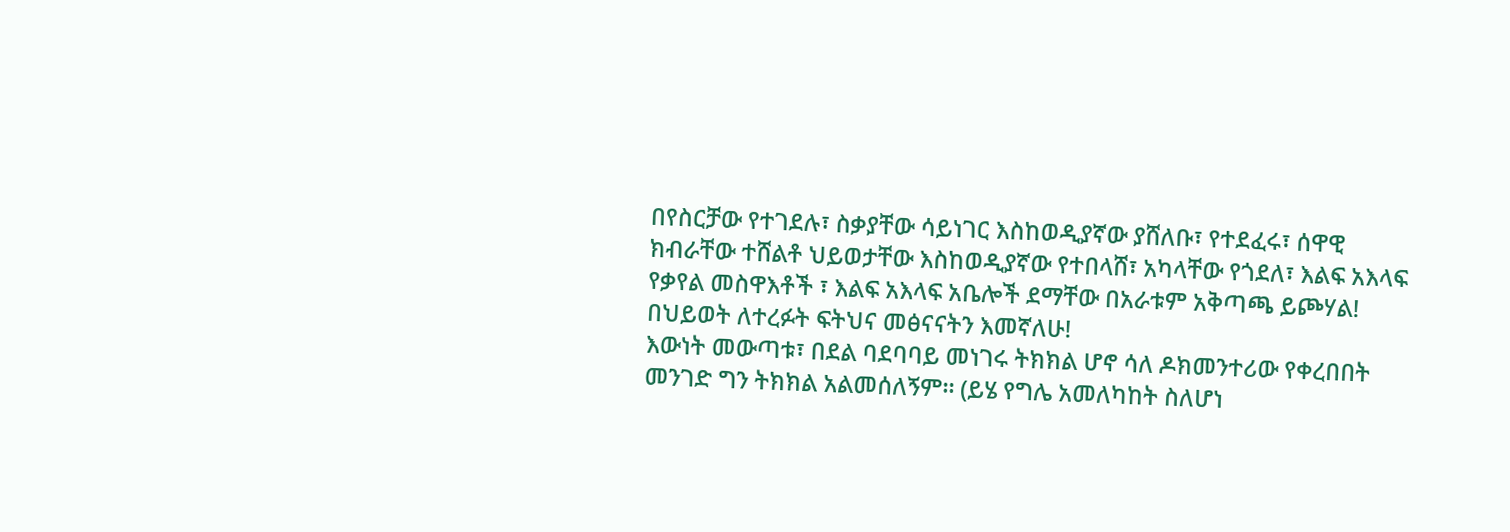በየስርቻው የተገደሉ፣ ስቃያቸው ሳይነገር እስከወዲያኛው ያሸለቡ፣ የተደፈሩ፣ ሰዋዊ ክብራቸው ተሸልቶ ህይወታቸው እስከወዲያኛው የተበላሸ፣ አካላቸው የጎደለ፣ እልፍ አእላፍ የቃየል መስዋእቶች ፣ እልፍ አእላፍ አቤሎች ደማቸው በአራቱም አቅጣጫ ይጮሃል! በህይወት ለተረፉት ፍትህና መፅናናትን እመኛለሁ!
እውነት መውጣቱ፣ በደል ባደባባይ መነገሩ ትክክል ሆኖ ሳለ ዶክመንተሪው የቀረበበት መንገድ ግን ትክክል አልመሰለኝም። (ይሄ የግሌ አመለካከት ስለሆነ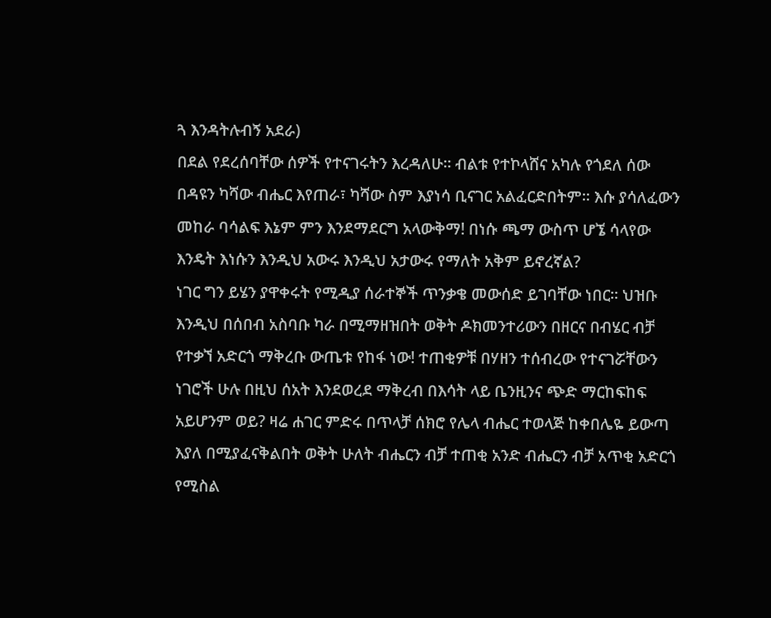ጓ እንዳትሉብኝ አደራ)
በደል የደረሰባቸው ሰዎች የተናገሩትን እረዳለሁ። ብልቱ የተኮላሸና አካሉ የጎደለ ሰው በዳዩን ካሻው ብሔር እየጠራ፣ ካሻው ስም እያነሳ ቢናገር አልፈርድበትም። እሱ ያሳለፈውን መከራ ባሳልፍ እኔም ምን እንደማደርግ አላውቅማ! በነሱ ጫማ ውስጥ ሆኜ ሳላየው እንዴት እነሱን እንዲህ አውሩ እንዲህ አታውሩ የማለት አቅም ይኖረኛል?
ነገር ግን ይሄን ያዋቀሩት የሚዲያ ሰራተኞች ጥንቃቄ መውሰድ ይገባቸው ነበር። ህዝቡ እንዲህ በሰበብ አስባቡ ካራ በሚማዘዝበት ወቅት ዶክመንተሪውን በዘርና በብሄር ብቻ የተቃኘ አድርጎ ማቅረቡ ውጤቱ የከፋ ነው! ተጠቂዎቹ በሃዘን ተሰብረው የተናገሯቸውን ነገሮች ሁሉ በዚህ ሰአት እንደወረደ ማቅረብ በእሳት ላይ ቤንዚንና ጭድ ማርከፍከፍ አይሆንም ወይ? ዛሬ ሐገር ምድሩ በጥላቻ ሰክሮ የሌላ ብሔር ተወላጅ ከቀበሌዬ ይውጣ እያለ በሚያፈናቅልበት ወቅት ሁለት ብሔርን ብቻ ተጠቂ አንድ ብሔርን ብቻ አጥቂ አድርጎ የሚስል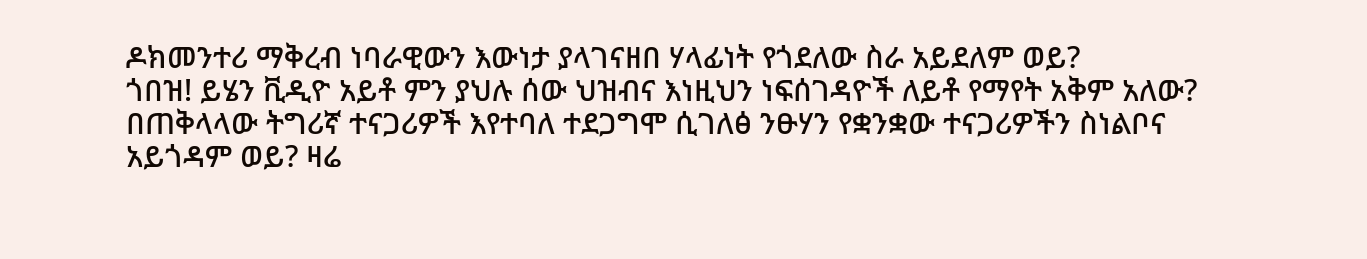ዶክመንተሪ ማቅረብ ነባራዊውን እውነታ ያላገናዘበ ሃላፊነት የጎደለው ስራ አይደለም ወይ?
ጎበዝ! ይሄን ቪዲዮ አይቶ ምን ያህሉ ሰው ህዝብና እነዚህን ነፍሰገዳዮች ለይቶ የማየት አቅም አለው? በጠቅላላው ትግሪኛ ተናጋሪዎች እየተባለ ተደጋግሞ ሲገለፅ ንፁሃን የቋንቋው ተናጋሪዎችን ስነልቦና አይጎዳም ወይ? ዛሬ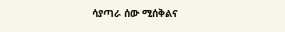ሳያጣራ ሰው ሚሰቅልና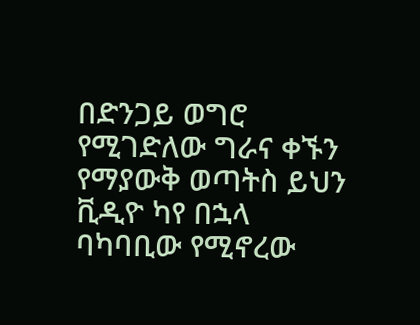በድንጋይ ወግሮ የሚገድለው ግራና ቀኙን የማያውቅ ወጣትስ ይህን ቪዲዮ ካየ በኋላ ባካባቢው የሚኖረው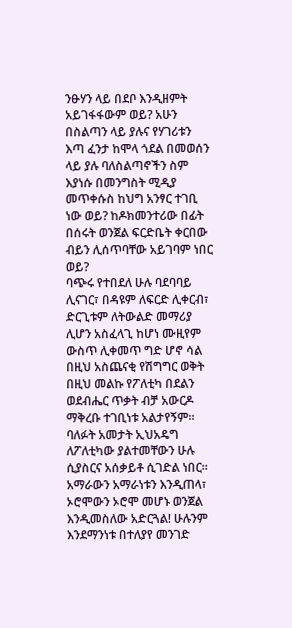ንፁሃን ላይ በደቦ እንዲዘምት አይገፋፋውም ወይ? አሁን በስልጣን ላይ ያሉና የሃገሪቱን እጣ ፈንታ ከሞላ ጎደል በመወሰን ላይ ያሉ ባለስልጣኖችን ስም እያነሱ በመንግስት ሚዲያ መጥቀሱስ ከህግ አንፃር ተገቢ ነው ወይ? ከዶክመንተሪው በፊት በሰሩት ወንጀል ፍርድቤት ቀርበው ብይን ሊሰጥባቸው አይገባም ነበር ወይ?
ባጭሩ የተበደለ ሁሉ ባደባባይ ሊናገር፣ በዳዩም ለፍርድ ሊቀርብ፣ ድርጊቱም ለትውልድ መማሪያ ሊሆን አስፈላጊ ከሆነ ሙዚየም ውስጥ ሊቀመጥ ግድ ሆኖ ሳል በዚህ አስጨናቂ የሽግግር ወቅት በዚህ መልኩ የፖለቲካ በደልን ወደብሔር ጥቃት ብቻ አውርዶ ማቅረቡ ተገቢነቱ አልታየኝም።
ባለፉት አመታት ኢህአዴግ ለፖለቲካው ያልተመቸውን ሁሉ ሲያስርና አሰቃይቶ ሲገድል ነበር። አማራውን አማራነቱን እንዲጠላ፣ ኦሮሞውን ኦሮሞ መሆኑ ወንጀል እንዲመስለው አድርጓል! ሁሉንም እንደማንነቱ በተለያየ መንገድ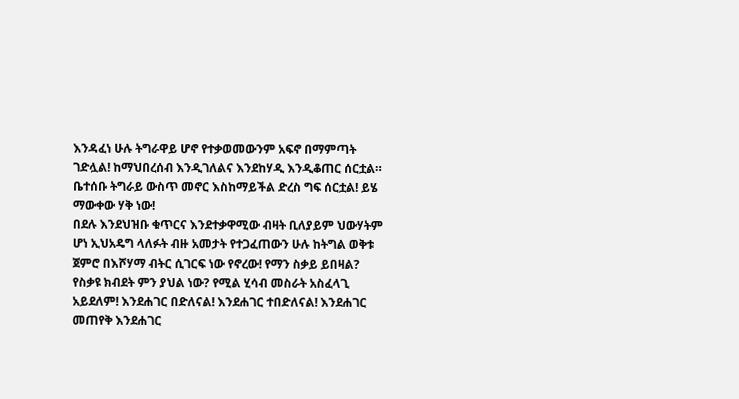እንዳፈነ ሁሉ ትግራዋይ ሆኖ የተቃወመውንም አፍኖ በማምጣት ገድሏል! ከማህበረሰብ እንዲገለልና እንደከሃዲ እንዲቆጠር ሰርቷል። ቤተሰቡ ትግራይ ውስጥ መኖር እስከማይችል ድረስ ግፍ ሰርቷል! ይሄ ማውቀው ሃቅ ነው!
በደሉ እንደህዝቡ ቁጥርና እንደተቃዋሚው ብዛት ቢለያይም ህውሃትም ሆነ ኢህአዴግ ላለፉት ብዙ አመታት የተጋፈጠውን ሁሉ ከትግል ወቅቱ ጀምሮ በእሾሃማ ብትር ሲገርፍ ነው የኖረው! የማን ስቃይ ይበዛል? የስቃዩ ክብደት ምን ያህል ነው? የሚል ሂሳብ መስራት አስፈላጊ አይደለም! እንደሐገር በድለናል! እንደሐገር ተበድለናል! እንደሐገር መጠየቅ እንደሐገር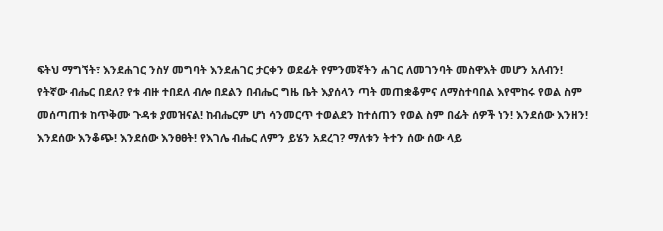ፍትህ ማግኘት፣ እንደሐገር ንስሃ መግባት እንደሐገር ታርቀን ወደፊት የምንመኛትን ሐገር ለመገንባት መስዋእት መሆን አለብን!
የትኛው ብሔር በደለ? የቱ ብዙ ተበደለ ብሎ በደልን በብሔር ግዜ ቤት እያሰላን ጣት መጠቋቆምና ለማስተባበል እየሞከሩ የወል ስም መሰጣጠቱ ከጥቅሙ ጉዳቱ ያመዝናል! ከብሔርም ሆነ ሳንመርጥ ተወልደን ከተሰጠን የወል ስም በፊት ሰዎች ነን! እንደሰው እንዘን! እንደሰው እንቆጭ! እንደሰው እንፀፀት! የእገሌ ብሔር ለምን ይሄን አደረገ? ማለቱን ትተን ሰው ሰው ላይ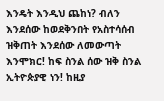እንዴት እንዲህ ጨከነ? ብለን እንደሰው ከወደቅንበት የአስተሳሰብ ዝቅጠት እንደሰው ለመውጣት እንሞክር! ከፍ ስንል ሰው ዝቅ ስንል ኢትዮጵያዊ ነን! ከዚያ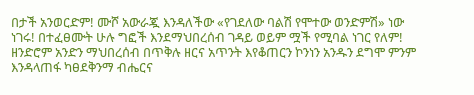በታች አንወርድም! ሙሾ አውራጇ እንዳለችው «የገደለው ባልሽ የሞተው ወንድምሽ» ነው ነገሩ! በተፈፀሙት ሁሉ ግፎች እንደማህበረሰብ ገዳይ ወይም ሟች የሚባል ነገር የለም!
ዘንድሮም አንድን ማህበረሰብ በጥቅሉ ዘርና አጥንት እየቆጠርን ኮንነን አንዱን ደግሞ ምንም እንዳላጠፋ ካፀደቅንማ ብሔርና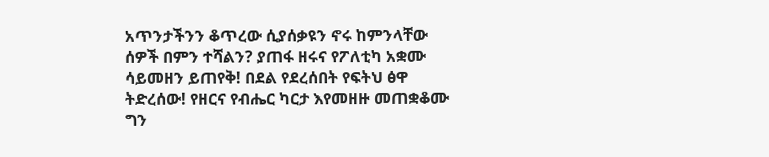አጥንታችንን ቆጥረው ሲያሰቃዩን ኖሩ ከምንላቸው ሰዎች በምን ተሻልን? ያጠፋ ዘሩና የፖለቲካ አቋሙ ሳይመዘን ይጠየቅ! በደል የደረሰበት የፍትህ ፅዋ ትድረሰው! የዘርና የብሔር ካርታ እየመዘዙ መጠቋቆሙ ግን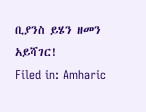ቢያንስ ይሄን ዘመን አይሻገር!
Filed in: Amharic